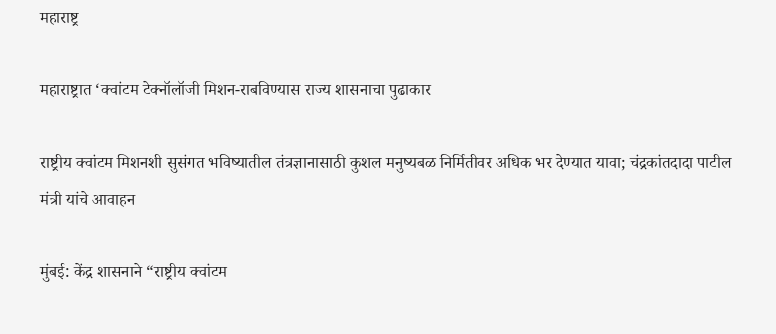महाराष्ट्र

महाराष्ट्रात ‘क्वांटम टेक्नॉलॉजी मिशन-राबविण्यास राज्य शासनाचा पुढाकार

राष्ट्रीय क्वांटम मिशनशी सुसंगत भविष्यातील तंत्रज्ञानासाठी कुशल मनुष्यबळ निर्मितीवर अधिक भर देण्यात यावा; चंद्रकांतदादा पाटील मंत्री यांचे आवाहन

मुंबई: केंद्र शासनाने “राष्ट्रीय क्वांटम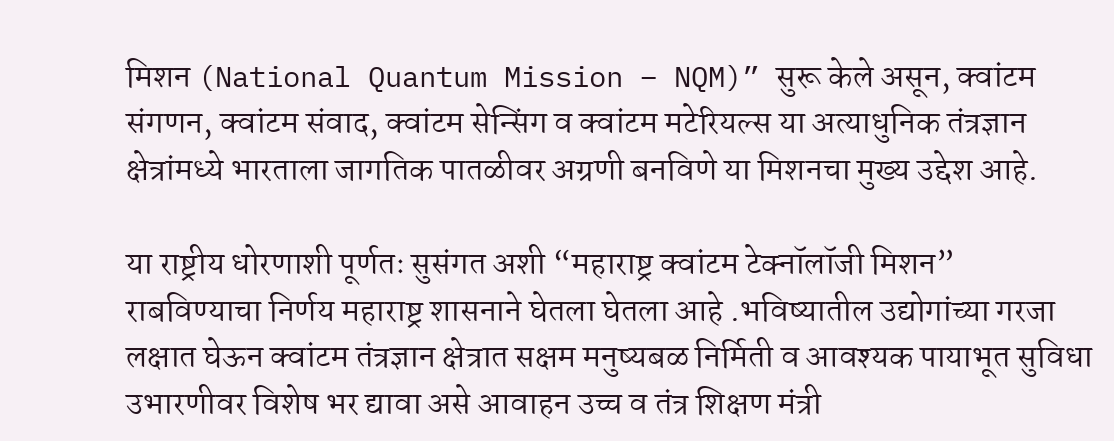मिशन (National Quantum Mission – NQM)” सुरू केले असून, क्वांटम संगणन, क्वांटम संवाद, क्वांटम सेन्सिंग व क्वांटम मटेरियल्स या अत्याधुनिक तंत्रज्ञान क्षेत्रांमध्ये भारताला जागतिक पातळीवर अग्रणी बनविणे या मिशनचा मुख्य उद्देश आहे.

या राष्ट्रीय धोरणाशी पूर्णतः सुसंगत अशी “महाराष्ट्र क्वांटम टेक्नॉलॉजी मिशन” राबविण्याचा निर्णय महाराष्ट्र शासनाने घेतला घेतला आहे .भविष्यातील उद्योगांच्या गरजा लक्षात घेऊन क्वांटम तंत्रज्ञान क्षेत्रात सक्षम मनुष्यबळ निर्मिती व आवश्यक पायाभूत सुविधा उभारणीवर विशेष भर द्यावा असे आवाहन उच्च व तंत्र शिक्षण मंत्री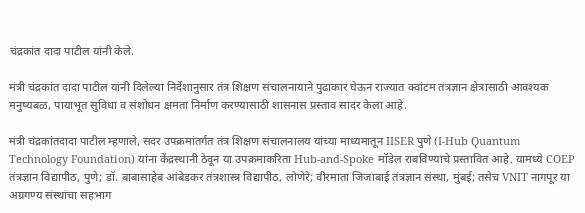चंद्रकांत दादा पाटील यांनी केले.

मंत्री चंद्रकांत दादा पाटील यांनी दिलेल्या निर्देशानुसार तंत्र शिक्षण संचालनायाने पुढाकार घेऊन राज्यात क्वांटम तंत्रज्ञान क्षेत्रासाठी आवश्यक मनुष्यबळ, पायाभूत सुविधा व संशोधन क्षमता निर्माण करण्यासाठी शासनास प्रस्ताव सादर केला आहे.

मंत्री चंद्रकांतदादा पाटील म्हणाले, सदर उपक्रमांतर्गत तंत्र शिक्षण संचालनालय यांच्या माध्यमातून IISER पुणे (I-Hub Quantum Technology Foundation) यांना केंद्रस्थानी ठेवून या उपक्रमाकरिता Hub-and-Spoke मॉडेल राबविण्याचे प्रस्तावित आहे. यामध्ये COEP तंत्रज्ञान विद्यापीठ, पुणे; डॉ. बाबासाहेब आंबेडकर तंत्रशास्त्र विद्यापीठ, लोणेरे; वीरमाता जिजाबाई तंत्रज्ञान संस्था, मुंबई; तसेच VNIT नागपूर या अग्रगण्य संस्थांचा सहभाग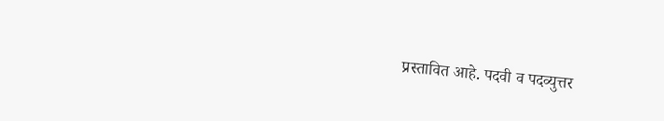प्रस्तावित आहे. पदवी व पदव्युत्तर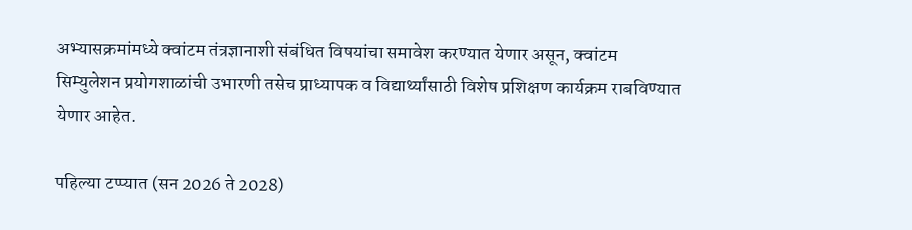अभ्यासक्रमांमध्ये क्वांटम तंत्रज्ञानाशी संबंधित विषयांचा समावेश करण्यात येणार असून, क्वांटम सिम्युलेशन प्रयोगशाळांची उभारणी तसेच प्राध्यापक व विद्यार्थ्यांसाठी विशेष प्रशिक्षण कार्यक्रम राबविण्यात येणार आहेत.

पहिल्या टप्प्यात (सन 2026 ते 2028)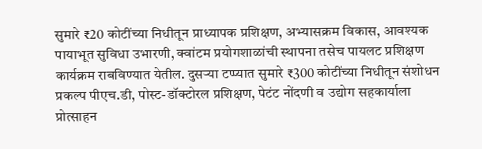सुमारे ₹20 कोटींच्या निधीतून प्राध्यापक प्रशिक्षण, अभ्यासक्रम विकास, आवश्यक पायाभूत सुविधा उभारणी, क्वांटम प्रयोगशाळांची स्थापना तसेच पायलट प्रशिक्षण कार्यक्रम राबविण्यात येतील. दुसऱ्या टप्प्यात सुमारे ₹300 कोटींच्या निधीतून संशोधन प्रकल्प पीएच.डी, पोस्ट-डॉक्टोरल प्रशिक्षण, पेटंट नोंदणी व उद्योग सहकार्याला प्रोत्साहन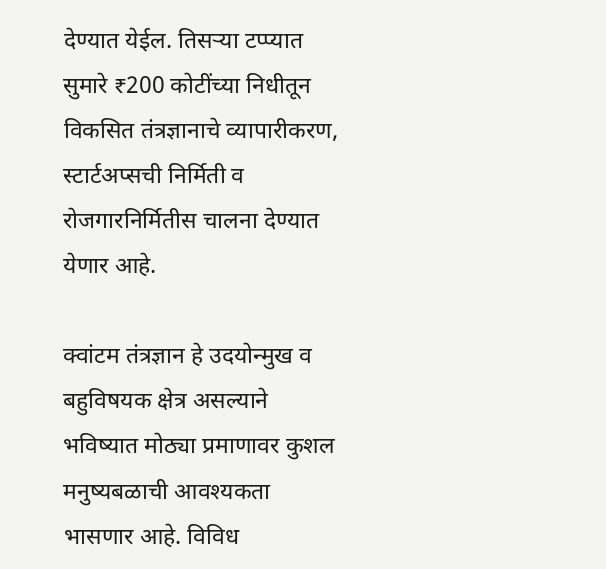देण्यात येईल. तिसऱ्या टप्प्यात सुमारे ₹200 कोटींच्या निधीतून विकसित तंत्रज्ञानाचे व्यापारीकरण, स्टार्टअप्सची निर्मिती व रोजगारनिर्मितीस चालना देण्यात येणार आहे.

क्वांटम तंत्रज्ञान हे उदयोन्मुख व बहुविषयक क्षेत्र असल्याने भविष्यात मोठ्या प्रमाणावर कुशल मनुष्यबळाची आवश्यकता भासणार आहे. विविध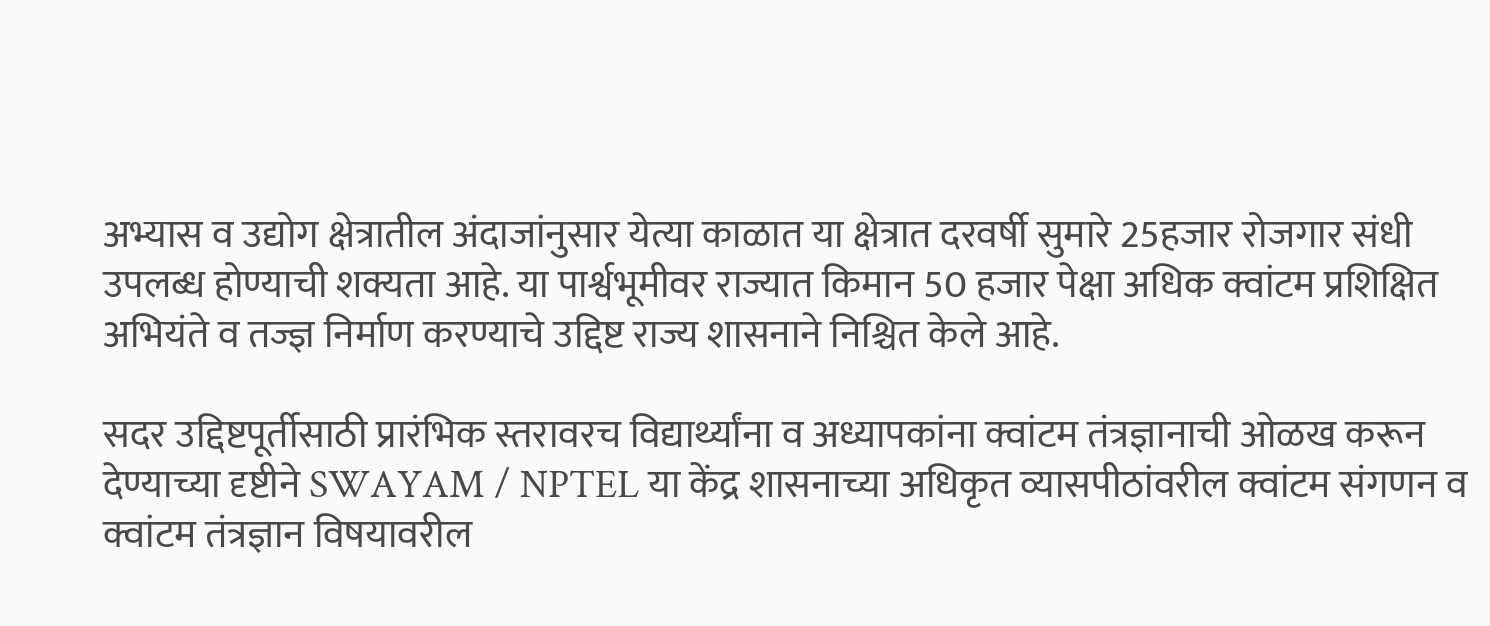अभ्यास व उद्योग क्षेत्रातील अंदाजांनुसार येत्या काळात या क्षेत्रात दरवर्षी सुमारे 25हजार रोजगार संधी उपलब्ध होण्याची शक्यता आहे. या पार्श्वभूमीवर राज्यात किमान 50 हजार पेक्षा अधिक क्वांटम प्रशिक्षित अभियंते व तज्ज्ञ निर्माण करण्याचे उद्दिष्ट राज्य शासनाने निश्चित केले आहे.

सदर उद्दिष्टपूर्तीसाठी प्रारंभिक स्तरावरच विद्यार्थ्यांना व अध्यापकांना क्वांटम तंत्रज्ञानाची ओळख करून देण्याच्या दृष्टीने SWAYAM / NPTEL या केंद्र शासनाच्या अधिकृत व्यासपीठांवरील क्वांटम संगणन व क्वांटम तंत्रज्ञान विषयावरील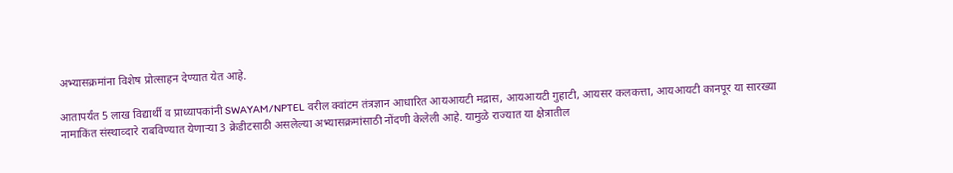अभ्यासक्रमांना विशेष प्रोत्साहन देण्यात येत आहे.

आतापर्यंत 5 लाख विद्यार्थी व प्राध्यापकांनी SWAYAM/NPTEL वरील क्वांटम तंत्रज्ञान आधारित आयआयटी मद्रास, आयआयटी गुहाटी, आयसर कलकत्ता, आयआयटी कानपूर या सारख्या नामाकिंत संस्थाव्दारे राबविण्यात येणाऱ्या 3 क्रेडीटसाठी असलेल्या अभ्यासक्रमांसाठी नोंदणी केलेली आहे. यामुळे राज्यात या क्षेत्रातील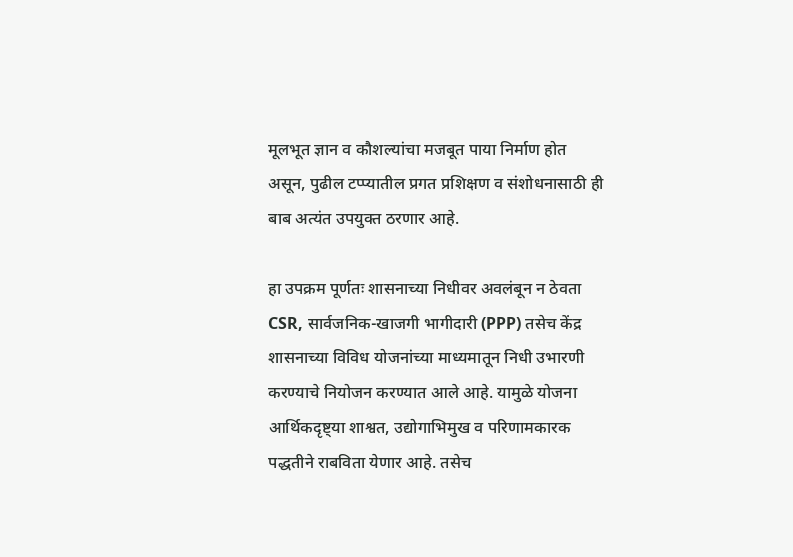मूलभूत ज्ञान व कौशल्यांचा मजबूत पाया निर्माण होत असून, पुढील टप्प्यातील प्रगत प्रशिक्षण व संशोधनासाठी ही बाब अत्यंत उपयुक्त ठरणार आहे.

हा उपक्रम पूर्णतः शासनाच्या निधीवर अवलंबून न ठेवता CSR, सार्वजनिक-खाजगी भागीदारी (PPP) तसेच केंद्र शासनाच्या विविध योजनांच्या माध्यमातून निधी उभारणी करण्याचे नियोजन करण्यात आले आहे. यामुळे योजना आर्थिकदृष्ट्या शाश्वत, उद्योगाभिमुख व परिणामकारक पद्धतीने राबविता येणार आहे. तसेच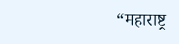“महाराष्ट्र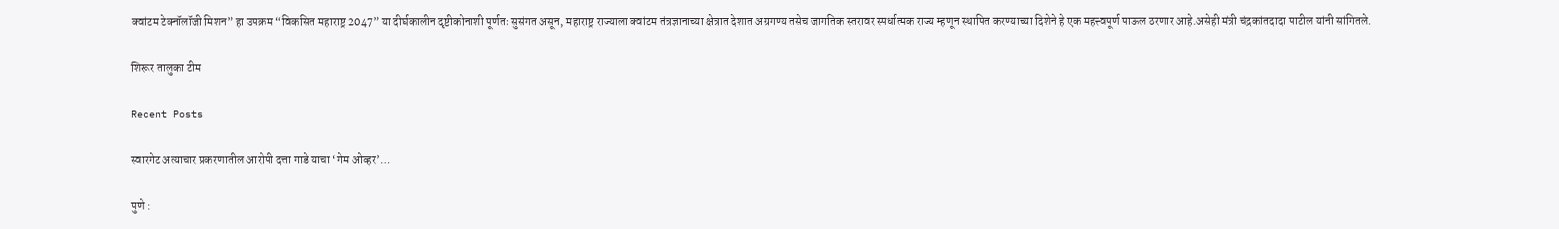क्वांटम टेक्नॉलॉजी मिशन” हा उपक्रम “विकसित महाराष्ट्र 2047” या दीर्घकालीन दृष्टीकोनाशी पूर्णतः सुसंगत असून, महाराष्ट्र राज्याला क्वांटम तंत्रज्ञानाच्या क्षेत्रात देशात अग्रगण्य तसेच जागतिक स्तरावर स्पर्धात्मक राज्य म्हणून स्थापित करण्याच्या दिशेने हे एक महत्त्वपूर्ण पाऊल ठरणार आहे.असेही मंत्री चंद्रकांतदादा पाटील यांनी सांगितले.

शिरूर तालुका टीम

Recent Posts

स्वारगेट अत्याचार प्रकरणातील आरोपी दत्ता गाडे याचा ‘गेम ओव्हर’…

पुणे :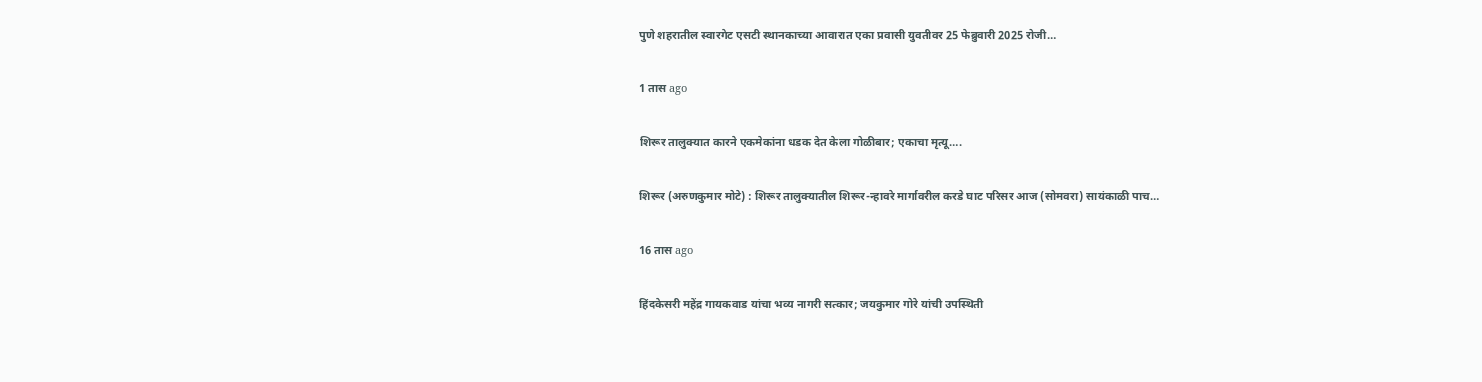पुणे शहरातील स्वारगेट एसटी स्थानकाच्या आवारात एका प्रवासी युवतीवर 25 फेब्रुवारी 2025 रोजी…

1 तास ago

शिरूर तालुक्यात कारने एकमेकांना धडक देत केला गोळीबार; एकाचा मृत्यू….

शिरूर (अरुणकुमार मोटे) : शिरूर तालुक्यातील शिरूर-न्हावरे मार्गावरील करडे घाट परिसर आज (सोमवरा) सायंकाळी पाच…

16 तास ago

हिंदकेसरी महेंद्र गायकवाड यांचा भव्य नागरी सत्कार; जयकुमार गोरे यांची उपस्थिती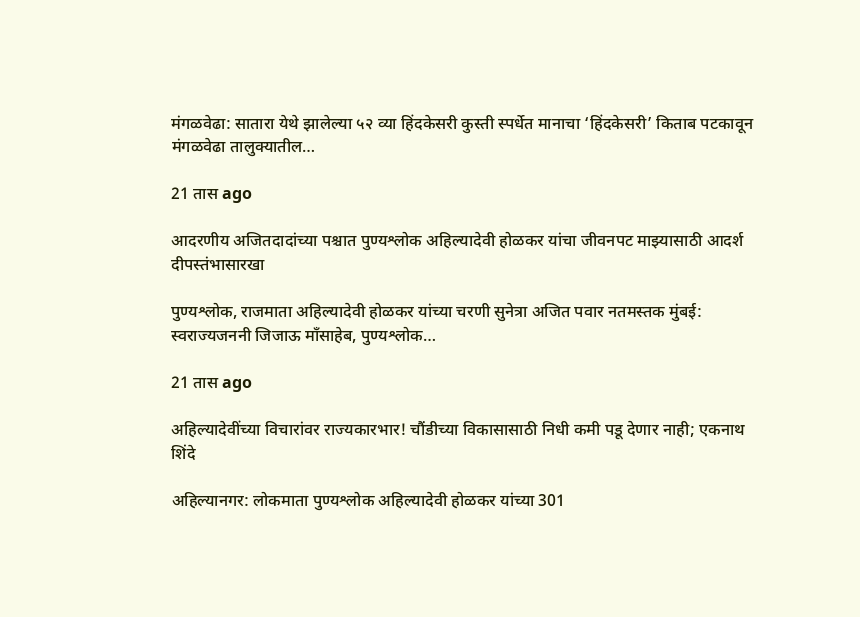मंगळवेढा: सातारा येथे झालेल्या ५२ व्या हिंदकेसरी कुस्ती स्पर्धेत मानाचा ‘हिंदकेसरी’ किताब पटकावून मंगळवेढा तालुक्यातील…

21 तास ago

आदरणीय अजितदादांच्या पश्चात पुण्यश्लोक अहिल्यादेवी होळकर यांचा जीवनपट माझ्यासाठी आदर्श दीपस्तंभासारखा

पुण्यश्लोक, राजमाता अहिल्यादेवी होळकर यांच्या चरणी सुनेत्रा अजित पवार नतमस्तक मुंबई: स्वराज्यजननी जिजाऊ माँसाहेब, पुण्यश्लोक…

21 तास ago

अहिल्यादेवींच्या विचारांवर राज्यकारभार! चौंडीच्या विकासासाठी निधी कमी पडू देणार नाही; एकनाथ शिंदे

अहिल्यानगर: लोकमाता पुण्यश्लोक अहिल्यादेवी होळकर यांच्या 301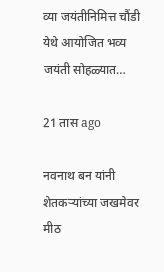व्या जयंतीनिमित्त चौंडी येथे आयोजित भव्य जयंती सोहळ्यात…

21 तास ago

नवनाथ बन यांनी शेतकऱ्यांच्या जखमेवर मीठ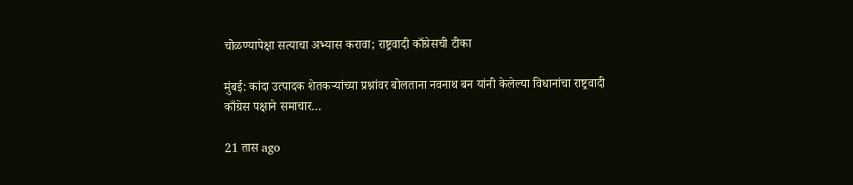चोळण्यापेक्षा सत्याचा अभ्यास करावा; राष्ट्रवादी काँग्रेसची टीका

मुंबई: कांदा उत्पादक शेतकऱ्यांच्या प्रश्नांवर बोलताना नवनाथ बन यांनी केलेल्या विधानांचा राष्ट्रवादी काँग्रेस पक्षाने समाचार…

21 तास ago